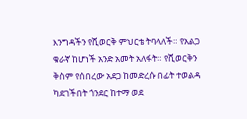እንግዳችን የሺወርቅ ምህርቴ ትባላለች። የአልጋ ቁራኛ ከሆነች አንድ አመት አለፋት። የሺወርቅን ቅስም የሰበረው አደጋ ከመድረሱ በፊት ተወልዳ ካደገችበት ጎንደር ከተማ ወደ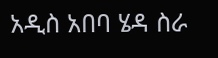አዲስ አበባ ሄዳ ስራ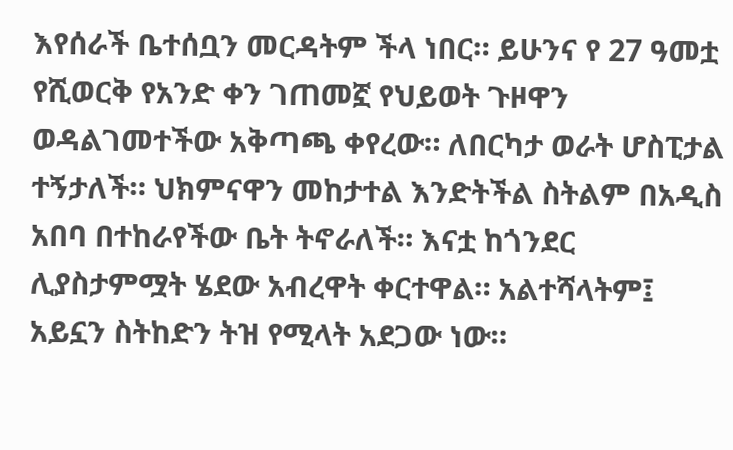እየሰራች ቤተሰቧን መርዳትም ችላ ነበር። ይሁንና የ 27 ዓመቷ የሺወርቅ የአንድ ቀን ገጠመኟ የህይወት ጉዞዋን ወዳልገመተችው አቅጣጫ ቀየረው። ለበርካታ ወራት ሆስፒታል ተኝታለች። ህክምናዋን መከታተል እንድትችል ስትልም በአዲስ አበባ በተከራየችው ቤት ትኖራለች። እናቷ ከጎንደር ሊያስታምሟት ሄደው አብረዋት ቀርተዋል። አልተሻላትም፤ አይኗን ስትከድን ትዝ የሚላት አደጋው ነው።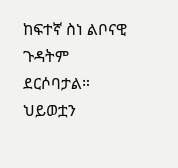ከፍተኛ ስነ ልቦናዊ ጉዳትም ደርሶባታል።
ህይወቷን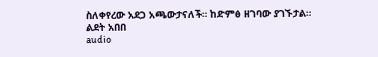ስለቀየረው አደጋ አጫውታናለች። ከድምፅ ዘገባው ያገኙታል።
ልደት አበበ
audio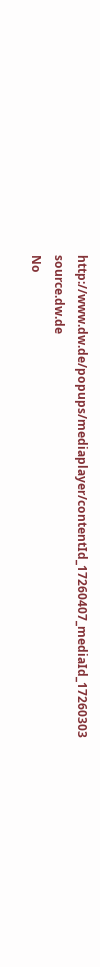http://www.dw.de/popups/mediaplayer/contentId_17260407_mediaId_17260303
source.dw.de
No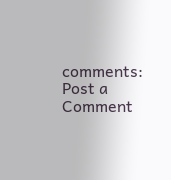comments:
Post a Comment